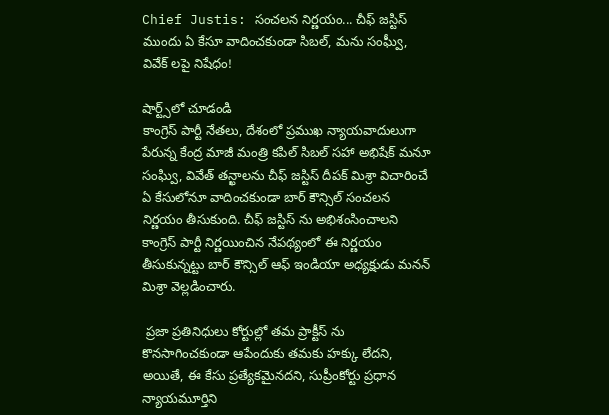Chief Justis: సంచలన నిర్ణయం... చీఫ్ జస్టిస్ ముందు ఏ కేసూ వాదించకుండా సిబల్, మను సంఘ్వీ, వివేక్ లపై నిషేధం!

షార్ట్స్‌లో చూడండి
కాంగ్రెస్ పార్టీ నేతలు, దేశంలో ప్రముఖ న్యాయవాదులుగా పేరున్న కేంద్ర మాజీ మంత్రి కపిల్ సిబల్ సహా అభిషేక్ మనూ సంఘ్వి, వివేత్ తన్ఖాలను చీఫ్ జస్టిస్ దీపక్ మిశ్రా విచారించే ఏ కేసులోనూ వాదించకుండా బార్ కౌన్సిల్ సంచలన నిర్ణయం తీసుకుంది. చీఫ్ జస్టిస్ ను అభిశంసించాలని కాంగ్రెస్ పార్టీ నిర్ణయించిన నేపథ్యంలో ఈ నిర్ణయం తీసుకున్నట్టు బార్ కౌన్సిల్ ఆఫ్ ఇండియా అధ్యక్షుడు మనన్ మిశ్రా వెల్లడించారు.

 ప్రజా ప్రతినిధులు కోర్టుల్లో తమ ప్రాక్టీస్ ను కొనసాగించకుండా ఆపేందుకు తమకు హక్కు లేదని, అయితే, ఈ కేసు ప్రత్యేకమైనదని, సుప్రీంకోర్టు ప్రధాన న్యాయమూర్తిని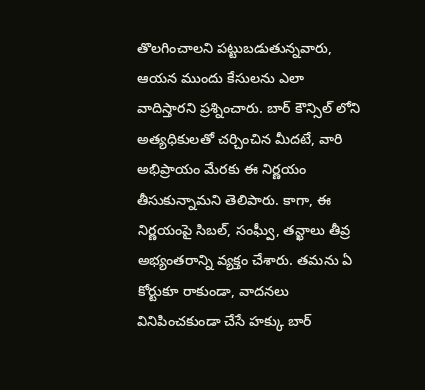తొలగించాలని పట్టుబడుతున్నవారు, ఆయన ముందు కేసులను ఎలా వాదిస్తారని ప్రశ్నించారు. బార్ కౌన్సిల్ లోని అత్యధికులతో చర్చించిన మీదటే, వారి అభిప్రాయం మేరకు ఈ నిర్ణయం తీసుకున్నామని తెలిపారు. కాగా, ఈ నిర్ణయంపై సిబల్, సంఘ్వీ, తన్ఖాలు తీవ్ర అభ్యంతరాన్ని వ్యక్తం చేశారు. తమను ఏ కోర్టుకూ రాకుండా, వాదనలు వినిపించకుండా చేసే హక్కు బార్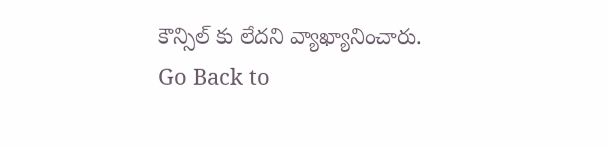కౌన్సిల్ కు లేదని వ్యాఖ్యానించారు.
Go Back to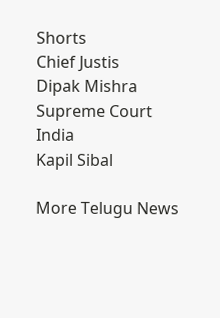Shorts
Chief Justis
Dipak Mishra
Supreme Court
India
Kapil Sibal

More Telugu News